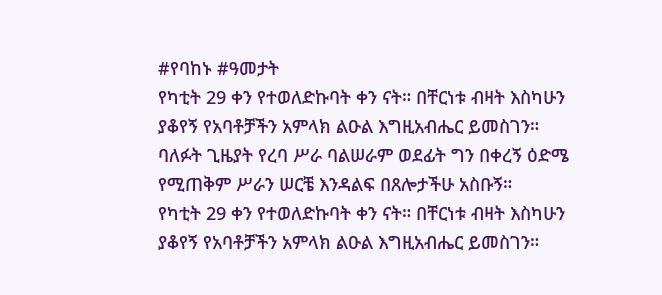#የባከኑ #ዓመታት
የካቲት 29 ቀን የተወለድኩባት ቀን ናት። በቸርነቱ ብዛት እስካሁን ያቆየኝ የአባቶቻችን አምላክ ልዑል እግዚአብሔር ይመስገን።
ባለፉት ጊዜያት የረባ ሥራ ባልሠራም ወደፊት ግን በቀረኝ ዕድሜ የሚጠቅም ሥራን ሠርቼ እንዳልፍ በጸሎታችሁ አስቡኝ።
የካቲት 29 ቀን የተወለድኩባት ቀን ናት። በቸርነቱ ብዛት እስካሁን ያቆየኝ የአባቶቻችን አምላክ ልዑል እግዚአብሔር ይመስገን።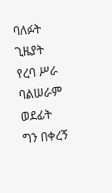ባለፉት ጊዜያት የረባ ሥራ ባልሠራም ወደፊት ግን በቀረኝ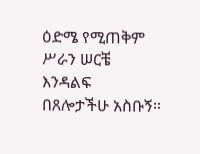ዕድሜ የሚጠቅም ሥራን ሠርቼ እንዳልፍ በጸሎታችሁ አስቡኝ።